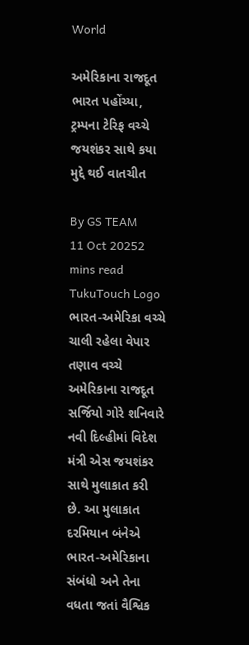World

અમેરિકાના રાજદૂત ભારત પહોંચ્યા, ટ્રમ્પના ટેરિફ વચ્ચે જયશંકર સાથે કયા મુદ્દે થઈ વાતચીત

By GS TEAM
11 Oct 20252 mins read
TukuTouch Logo
ભારત-અમેરિકા વચ્ચે ચાલી રહેલા વેપાર તણાવ વચ્ચે અમેરિકાના રાજદૂત સર્જિયો ગોરે શનિવારે નવી દિલ્હીમાં વિદેશ મંત્રી એસ જયશંકર સાથે મુલાકાત કરી છે. આ મુલાકાત દરમિયાન બંનેએ ભારત-અમેરિકાના સંબંધો અને તેના વધતા જતાં વૈશ્વિક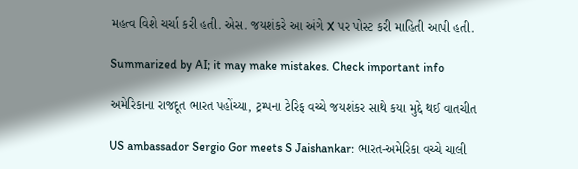મહત્વ વિશે ચર્ચા કરી હતી. એસ. જયશંકરે આ અંગે X પર પોસ્ટ કરી માહિતી આપી હતી.

Summarized by AI; it may make mistakes. Check important info

અમેરિકાના રાજદૂત ભારત પહોંચ્યા, ટ્રમ્પના ટેરિફ વચ્ચે જયશંકર સાથે કયા મુદ્દે થઈ વાતચીત

US ambassador Sergio Gor meets S Jaishankar: ભારત-અમેરિકા વચ્ચે ચાલી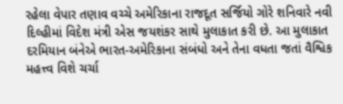રહેલા વેપાર તણાવ વચ્ચે અમેરિકાના રાજદૂત સર્જિયો ગોરે શનિવારે નવી દિલ્હીમાં વિદેશ મંત્રી એસ જયશંકર સાથે મુલાકાત કરી છે. આ મુલાકાત દરમિયાન બંનેએ ભારત-અમેરિકાના સંબંધો અને તેના વધતા જતાં વૈશ્વિક મહત્ત્વ વિશે ચર્ચા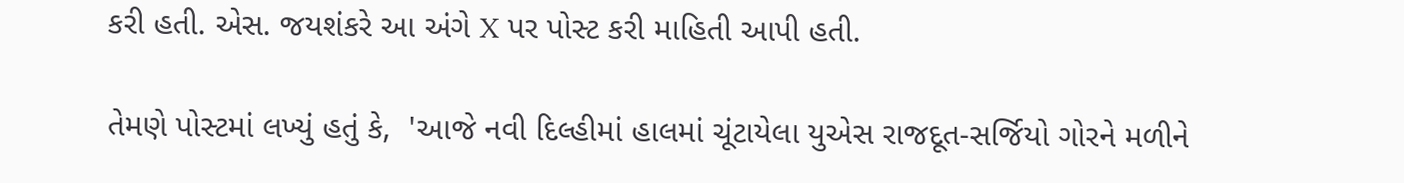કરી હતી. એસ. જયશંકરે આ અંગે X પર પોસ્ટ કરી માહિતી આપી હતી.

તેમણે પોસ્ટમાં લખ્યું હતું કે,  'આજે નવી દિલ્હીમાં હાલમાં ચૂંટાયેલા યુએસ રાજદૂત-સર્જિયો ગોરને મળીને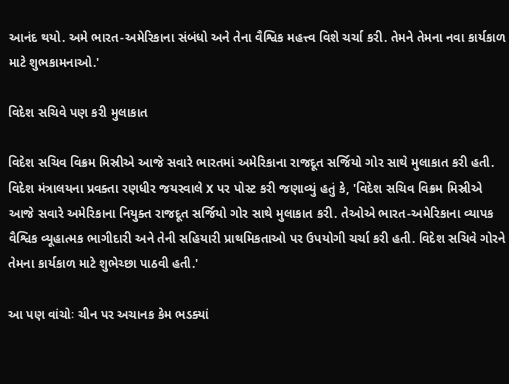આનંદ થયો. અમે ભારત-અમેરિકાના સંબંધો અને તેના વૈશ્વિક મહત્ત્વ વિશે ચર્ચા કરી. તેમને તેમના નવા કાર્યકાળ માટે શુભકામનાઓ.'

વિદેશ સચિવે પણ કરી મુલાકાત

વિદેશ સચિવ વિક્રમ મિસ્રીએ આજે સવારે ભારતમાં અમેરિકાના રાજદૂત સર્જિયો ગોર સાથે મુલાકાત કરી હતી. વિદેશ મંત્રાલયના પ્રવક્તા રણધીર જયસ્વાલે X પર પોસ્ટ કરી જણાવ્યું હતું કે, 'વિદેશ સચિવ વિક્રમ મિસ્રીએ આજે સવારે અમેરિકાના નિયુક્ત રાજદૂત સર્જિયો ગોર સાથે મુલાકાત કરી. તેઓએ ભારત-અમેરિકાના વ્યાપક વૈશ્વિક વ્યૂહાત્મક ભાગીદારી અને તેની સહિયારી પ્રાથમિકતાઓ પર ઉપયોગી ચર્ચા કરી હતી. વિદેશ સચિવે ગોરને તેમના કાર્યકાળ માટે શુભેચ્છા પાઠવી હતી.'

આ પણ વાંચોઃ ચીન પર અચાનક કેમ ભડક્યાં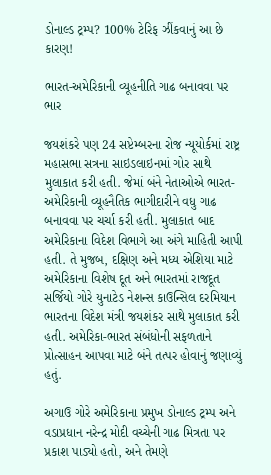ડોનાલ્ડ ટ્રમ્પ? 100% ટેરિફ ઝીંકવાનું આ છે કારણ!

ભારત-અમેરિકાની વ્યૂહનીતિ ગાઢ બનાવવા પર ભાર

જયશંકરે પણ 24 સપ્ટેમ્બરના રોજ ન્યૂયોર્કમાં રાષ્ટ્ર મહાસભા સત્રના સાઇડલાઇનમાં ગોર સાથે મુલાકાત કરી હતી. જેમાં બંને નેતાઓએ ભારત-અમેરિકાની વ્યૂહનૈતિક ભાગીદારીને વધુ ગાઢ બનાવવા પર ચર્ચા કરી હતી. મુલાકાત બાદ અમેરિકાના વિદેશ વિભાગે આ અંગે માહિતી આપી હતી. તે મુજબ, દક્ષિણ અને મધ્ય એશિયા માટે અમેરિકાના વિશેષ દૂત અને ભારતમાં રાજદૂત સર્જિયો ગોરે યુનાટેડ નેશન્સ કાઉન્સિલ દરમિયાન ભારતના વિદેશ મંત્રી જયશંકર સાથે મુલાકાત કરી હતી. અમેરિકા-ભારત સંબંધોની સફળતાને પ્રોત્સાહન આપવા માટે બંને તત્પર હોવાનું જણાવ્યું હતું.

અગાઉ ગોરે અમેરિકાના પ્રમુખ ડોનાલ્ડ ટ્રમ્પ અને વડાપ્રધાન નરેન્દ્ર મોદી વચ્ચેની ગાઢ મિત્રતા પર પ્રકાશ પાડ્યો હતો, અને તેમણે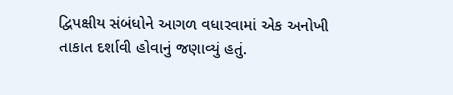દ્વિપક્ષીય સંબંધોને આગળ વધારવામાં એક અનોખી તાકાત દર્શાવી હોવાનું જણાવ્યું હતું.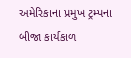અમેરિકાના પ્રમુખ ટ્રમ્પના બીજા કાર્યકાળ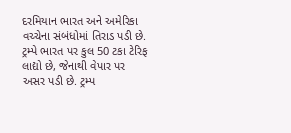દરમિયાન ભારત અને અમેરિકા વચ્ચેના સંબંધોમાં તિરાડ પડી છે. ટ્રમ્પે ભારત પર કુલ 50 ટકા ટેરિફ લાદ્યો છે, જેનાથી વેપાર પર અસર પડી છે. ટ્રમ્પ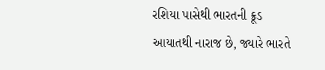રશિયા પાસેથી ભારતની ક્રૂડ આયાતથી નારાજ છે, જ્યારે ભારતે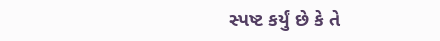સ્પષ્ટ કર્યું છે કે તે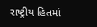રાષ્ટ્રીય હિતમાં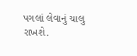પગલાં લેવાનું ચાલુ રાખશે.